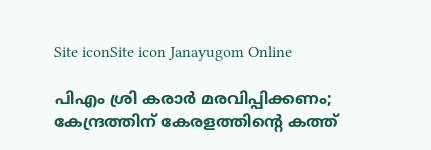Site iconSite icon Janayugom Online

പിഎം ശ്രി കരാർ മരവിപ്പിക്കണം; കേന്ദ്രത്തിന് കേരളത്തിന്റെ കത്ത്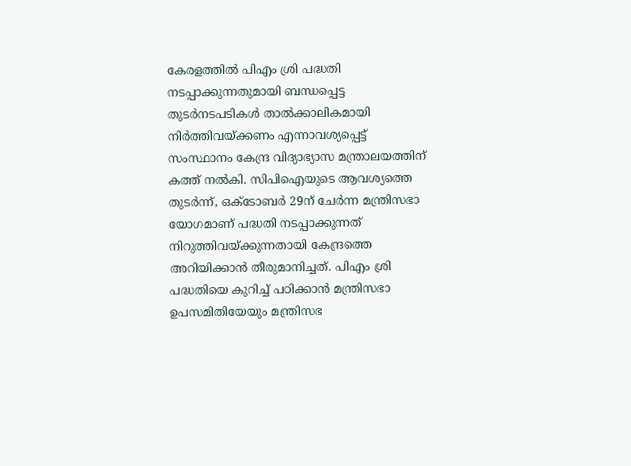കേരളത്തിൽ പിഎം ശ്രി പദ്ധതി നടപ്പാക്കുന്നതുമായി ബന്ധപ്പെട്ട തുടർനടപടികൾ താൽക്കാലികമായി നിർത്തിവയ്ക്കണം എന്നാവശ്യപ്പെട്ട് സംസ്ഥാനം കേന്ദ്ര വിദ്യാഭ്യാസ മന്ത്രാലയത്തിന് കത്ത് നൽകി. സിപിഐയുടെ ആവശ്യത്തെ തുട‍ർന്ന്, ഒക്ടോബർ 29ന് ചേർന്ന മന്ത്രിസഭാ യോഗമാണ് പദ്ധതി നടപ്പാക്കുന്നത് നിറുത്തിവയ്ക്കുന്നതായി കേന്ദ്രത്തെ അറിയിക്കാൻ തീരുമാനിച്ചത്. പിഎം ശ്രി പദ്ധതിയെ കുറിച്ച് പഠിക്കാൻ മന്ത്രിസഭാ ഉപസമിതിയേയും മന്ത്രിസഭ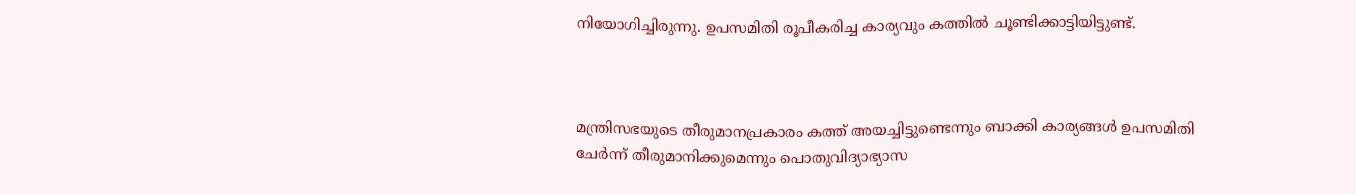നിയോഗിച്ചിരുന്നു. ഉപസമിതി രൂപീകരിച്ച കാര്യവും കത്തിൽ ചൂണ്ടിക്കാട്ടിയിട്ടുണ്ട്.



മന്ത്രിസഭയുടെ തീരുമാനപ്രകാരം കത്ത് അയച്ചിട്ടുണ്ടെന്നും ബാക്കി കാര്യങ്ങൾ ഉപസമിതി ചേർന്ന് തീരുമാനിക്കുമെന്നും പൊതുവിദ്യാഭ്യാസ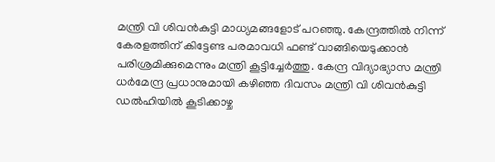മന്ത്രി വി ശിവൻകുട്ടി മാധ്യമങ്ങളോട് പറഞ്ഞു. കേന്ദ്രത്തിൽ നിന്ന് കേരളത്തിന് കിട്ടേണ്ട പരമാവധി ഫണ്ട് വാങ്ങിയെടുക്കാൻ പരിശ്രമിക്കുമെന്നും മന്ത്രി കൂട്ടിച്ചേർത്തു. കേന്ദ്ര വിദ്യാഭ്യാസ മന്ത്രി ധർമേന്ദ്ര പ്രധാനുമായി കഴിഞ്ഞ ദിവസം മന്ത്രി വി ശിവൻകുട്ടി ഡല്‍ഹിയില്‍ കൂടിക്കാഴ്ച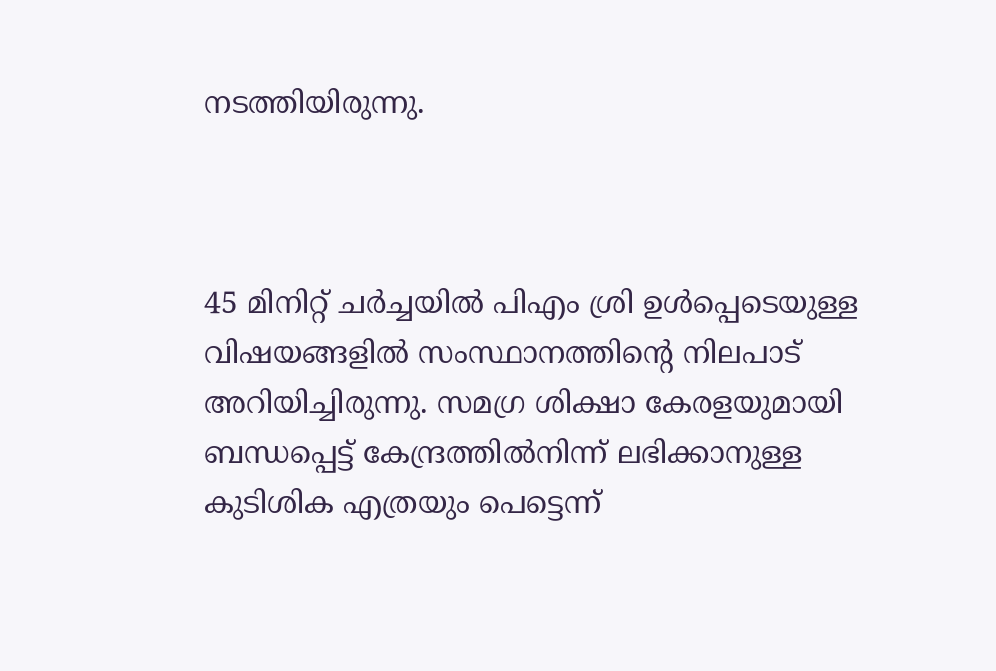നടത്തിയിരുന്നു.



45 മിനിറ്റ് ചർച്ചയിൽ പിഎം ശ്രി ഉൾപ്പെടെയുള്ള വിഷയങ്ങളിൽ സംസ്ഥാനത്തിന്റെ നിലപാട് അറിയിച്ചിരുന്നു. സമഗ്ര ശിക്ഷാ കേരളയുമായി ബന്ധപ്പെട്ട് കേന്ദ്രത്തിൽനിന്ന് ലഭിക്കാനുള്ള കുടിശിക എത്രയും പെട്ടെന്ന്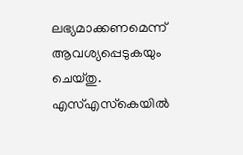ലഭ്യമാക്കണമെന്ന് ആവശ്യപ്പെടുകയും ചെയ്തു. എസ്എസ്‍കെയിൽ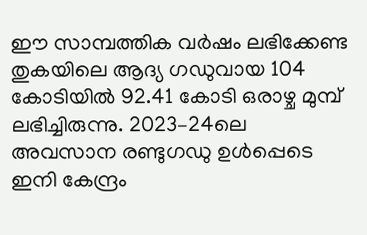ഇ‍ൗ സാമ്പത്തിക വർഷം ലഭിക്കേണ്ട തുകയിലെ ആദ്യ ഗഡുവായ 104 കോടിയിൽ 92.41 കോടി ഒരാഴ്ച മുമ്പ് ലഭിച്ചിരുന്നു. 2023–24ലെ അവസാന രണ്ടുഗഡു ഉൾപ്പെടെ ഇനി കേന്ദ്രം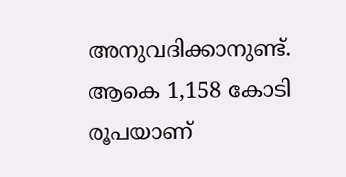അനുവദിക്കാനുണ്ട്. ആകെ 1,158 കോടി രൂപയാണ്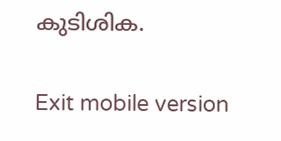കുടിശിക.

Exit mobile version